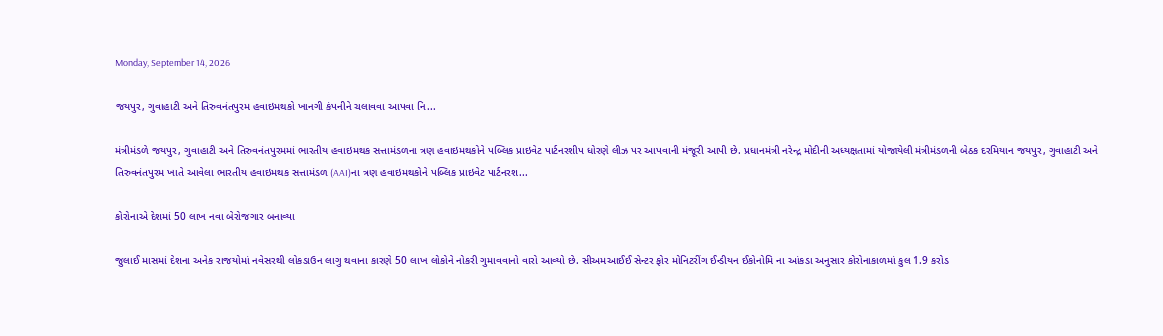Monday, September 14, 2026

જયપુર, ગુવાહાટી અને તિરુવનંતપુરમ હવાઇમથકો ખાનગી કંપનીને ચલાવવા આપવા નિ...

મંત્રીમંડળે જયપુર, ગુવાહાટી અને તિરુવનંતપુરમમાં ભારતીય હવાઇમથક સત્તામંડળના ત્રણ હવાઇમથકોને પબ્લિક પ્રાઇવેટ પાર્ટનરશીપ ધોરણે લીઝ પર આપવાની મંજૂરી આપી છે. પ્રધાનમંત્રી નરેન્દ્ર મોદીની અધ્યક્ષતામાં યોજાયેલી મંત્રીમંડળની બેઠક દરમિયાન જયપુર, ગુવાહાટી અને તિરુવનંતપુરમ ખાતે આવેલા ભારતીય હવાઇમથક સત્તામંડળ (AAI)ના ત્રણ હવાઇમથકોને પબ્લિક પ્રાઇવેટ પાર્ટનરશ...

કોરોનાએ દેશમાં 50 લાખ નવા બેરોજગાર બનાવ્યા

જુલાઈ માસમાં દેશના અનેક રાજયોમાં નવેસરથી લોકડાઉન લાગુ થવાના કારણે 50 લાખ લોકોને નોકરી ગુમાવવાનો વારો આવ્યો છે. સીઅમઆઈઈ સેન્ટર ફોર મોનિટરીંગ ઈન્ડીયન ઈકોનોમિ ના આંકડા અનુસાર કોરોનાકાળમાં કુલ 1.9 કરોડ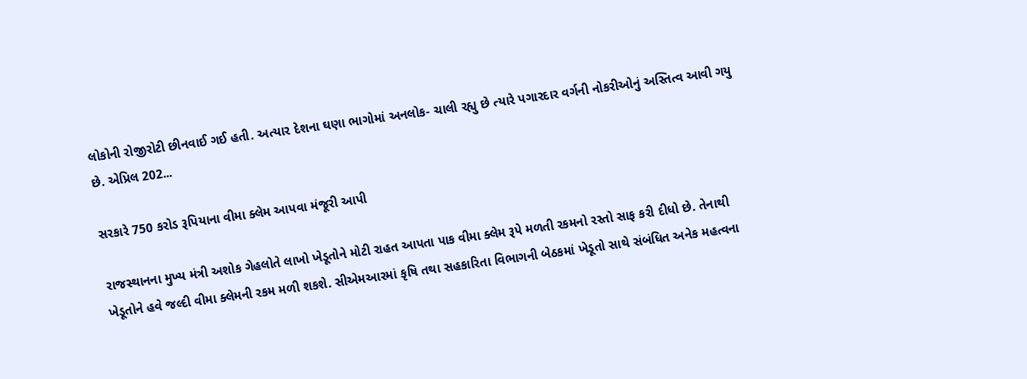લોકોની રોજીરોટી છીનવાઈ ગઈ હતી. અત્યાર દેશના ઘણા ભાગોમાં અનલોક- ચાલી રહ્યુ છે ત્યારે પગારદાર વર્ગની નોકરીઓનું અસ્તિત્વ આવી ગયુ છે. એપ્રિલ 202...

સરકારે 750 કરોડ રૂપિયાના વીમા ક્લેમ આપવા મંજૂરી આપી

રાજસ્થાનના મુખ્ય મંત્રી અશોક ગેહલોતે લાખો ખેડૂતોને મોટી રાહત આપતા પાક વીમા ક્લેમ રૂપે મળતી રકમનો રસ્તો સાફ કરી દીધો છે. તેનાથી ખેડૂતોને હવે જલ્દી વીમા ક્લેમની રકમ મળી શકશે. સીએમઆરમાં કૃષિ તથા સહકારિતા વિભાગની બેઠકમાં ખેડૂતો સાથે સંબંધિત અનેક મહત્વના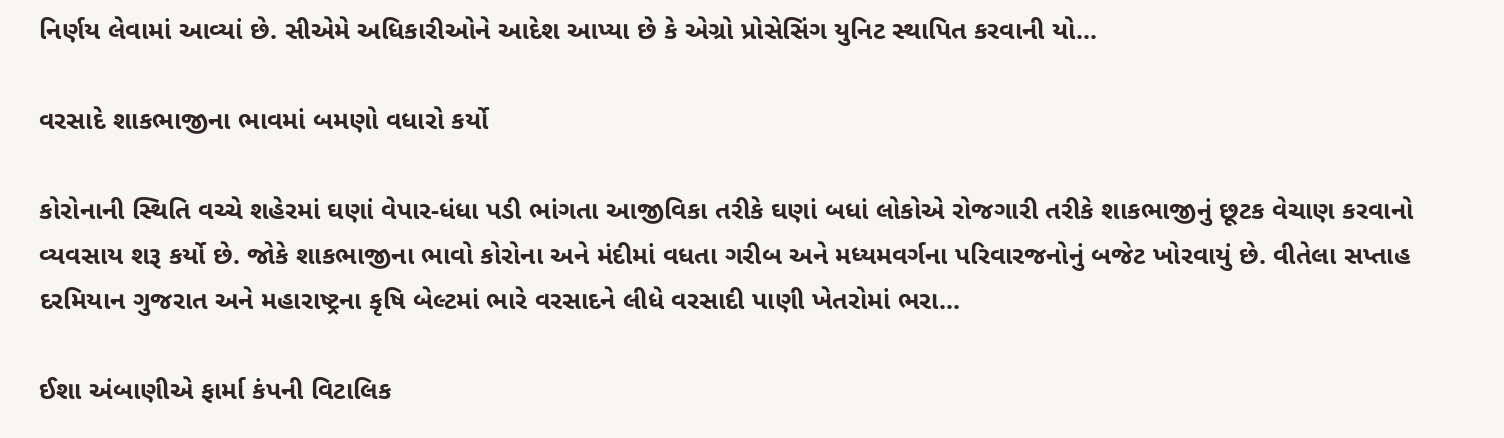નિર્ણય લેવામાં આવ્યાં છે. સીએમે અધિકારીઓને આદેશ આપ્યા છે કે એગ્રો પ્રોસેસિંગ યુનિટ સ્થાપિત કરવાની યો...

વરસાદે શાકભાજીના ભાવમાં બમણો વધારો કર્યો

કોરોનાની સ્થિતિ વચ્ચે શહેરમાં ઘણાં વેપાર-ધંધા પડી ભાંગતા આજીવિકા તરીકે ઘણાં બધાં લોકોએ રોજગારી તરીકે શાકભાજીનું છૂટક વેચાણ કરવાનો વ્યવસાય શરૂ કર્યો છે. જોકે શાકભાજીના ભાવો કોરોના અને મંદીમાં વધતા ગરીબ અને મધ્યમવર્ગના પરિવારજનોનું બજેટ ખોરવાયું છે. વીતેલા સપ્તાહ દરમિયાન ગુજરાત અને મહારાષ્ટ્રના કૃષિ બેલ્ટમાં ભારે વરસાદને લીધે વરસાદી પાણી ખેતરોમાં ભરા...

ઈશા અંબાણીએ ફાર્મા કંપની વિટાલિક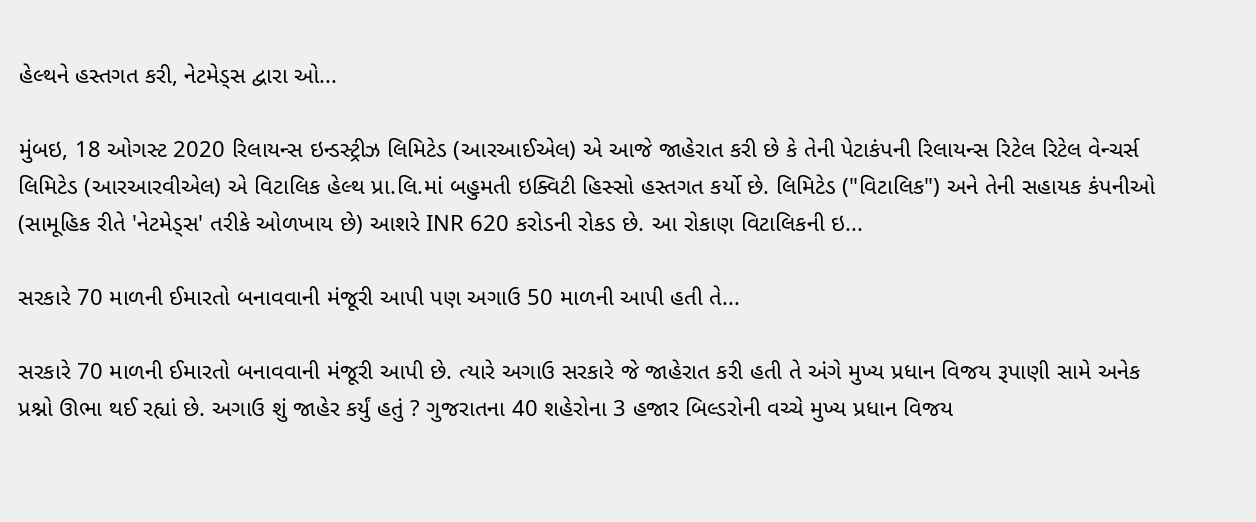હેલ્થને હસ્તગત કરી, નેટમેડ્સ દ્વારા ઓ...

મુંબઇ, 18 ઓગસ્ટ 2020 રિલાયન્સ ઇન્ડસ્ટ્રીઝ લિમિટેડ (આરઆઈએલ) એ આજે જાહેરાત કરી છે કે તેની પેટાકંપની રિલાયન્સ રિટેલ રિટેલ વેન્ચર્સ લિમિટેડ (આરઆરવીએલ) એ વિટાલિક હેલ્થ પ્રા.લિ.માં બહુમતી ઇક્વિટી હિસ્સો હસ્તગત કર્યો છે. લિમિટેડ ("વિટાલિક") અને તેની સહાયક કંપનીઓ (સામૂહિક રીતે 'નેટમેડ્સ' તરીકે ઓળખાય છે) આશરે INR 620 કરોડની રોકડ છે. આ રોકાણ વિટાલિકની ઇ...

સરકારે 70 માળની ઈમારતો બનાવવાની મંજૂરી આપી પણ અગાઉ 50 માળની આપી હતી તે...

સરકારે 70 માળની ઈમારતો બનાવવાની મંજૂરી આપી છે. ત્યારે અગાઉ સરકારે જે જાહેરાત કરી હતી તે અંગે મુખ્ય પ્રધાન વિજય રૂપાણી સામે અનેક પ્રશ્નો ઊભા થઈ રહ્યાં છે. અગાઉ શું જાહેર કર્યું હતું ? ગુજરાતના 40 શહેરોના 3 હજાર બિલ્ડરોની વચ્ચે મુખ્ય પ્રધાન વિજય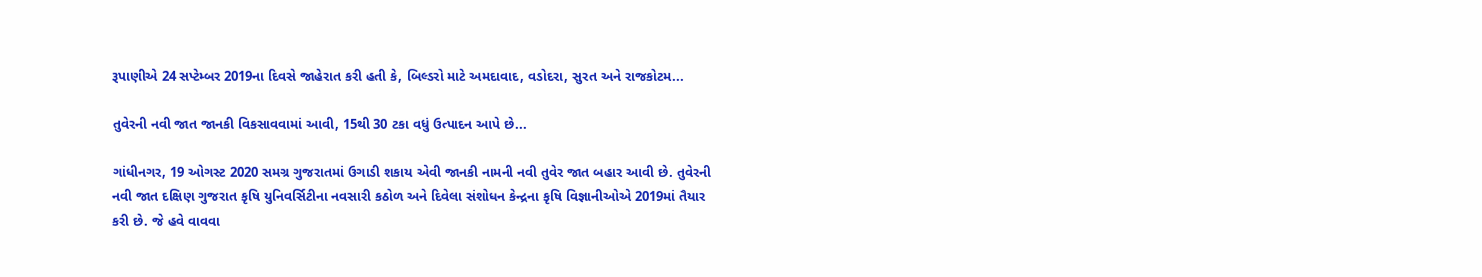રૂપાણીએ 24 સપ્ટેમ્બર 2019ના દિવસે જાહેરાત કરી હતી કે, બિલ્ડરો માટે અમદાવાદ, વડોદરા, સુરત અને રાજકોટમ...

તુવેરની નવી જાત જાનકી વિકસાવવામાં આવી, 15થી 30 ટકા વધું ઉત્પાદન આપે છે...

ગાંધીનગર, 19 ઓગસ્ટ 2020 સમગ્ર ગુજરાતમાં ઉગાડી શકાય એવી જાનકી નામની નવી તુવેર જાત બહાર આવી છે. તુવેરની નવી જાત દક્ષિણ ગુજરાત કૃષિ યુનિવર્સિટીના નવસારી કઠોળ અને દિવેલા સંશોધન કેન્દ્રના કૃષિ વિજ્ઞાનીઓએ 2019માં તૈયાર કરી છે. જે હવે વાવવા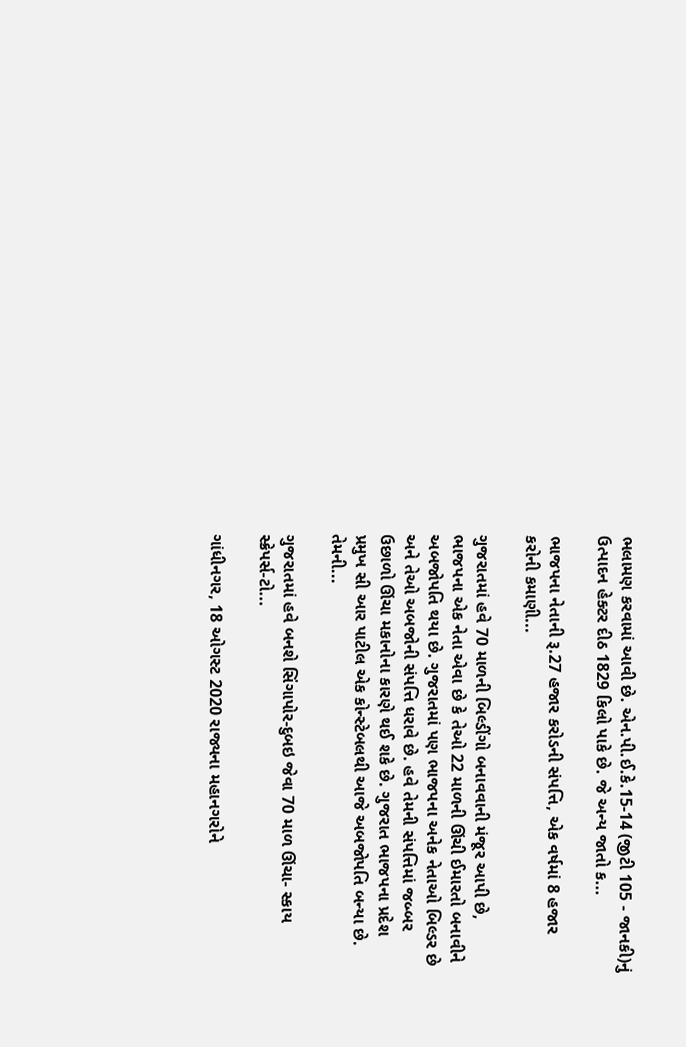ભલામણ કરવામાં આવી છે. એન.પી.ઈ.કે.15-14 (જીટી 105 - જાનકી)નું ઉત્પાદન હેક્ટર દીઠ 1829 કિલો પાકે છે. જે અન્ય જાતો ક...

ભાજપના નેતાની રૂ.27 હજાર કરોડની સંપત્તિ, એક વર્ષમાં 8 હજાર કરોની કમાણી...

ગુજરાતમાં હવે 70 માળની બિલ્ડીંગો બનાવવાની મંજૂર આપી છે, ભાજપના એક નેતા એવા છે કે તેઓ 22 માળની ઊંચી ઈમારતો બનાવીને અબજોપતિ થયા છે. ગુજરાતમાં પણ ભાજપના અનેક નેતાઓ બિલ્ડર છે અને તેઓ અબજોની સંપત્તિ ધરાવે છે. હવે તેમની સંપત્તિમાં જબ્બર ઉછાળો ઊંચા મકાનોના કારણે થઈ શકે છે. ગુજરાત ભાજપના પ્રદેશ પ્રમુખ સી આર પાટીલ એક કોન્સ્ટેબલથી આજે અબજોપતિ બન્યા છે. તેમની...

ગુજરાતમાં હવે બનશે સિંગાપોર-દુબઇ જેવા 70 માળ ઊંચા- સ્કાય સ્ક્રેપર્સ-ટો...

ગાંધીનગર, 18 ઓગસ્ટ 2020 રાજ્યના મહાનગરોને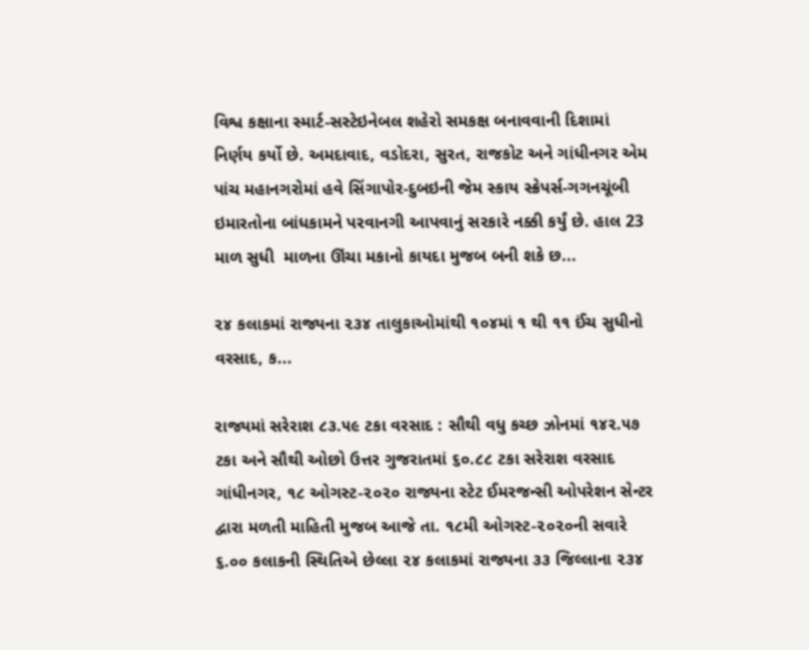વિશ્વ કક્ષાના સ્માર્ટ-સસ્ટેઇનેબલ શહેરો સમકક્ષ બનાવવાની દિશામાં નિર્ણય કર્યો છે. અમદાવાદ, વડોદરા, સુરત, રાજકોટ અને ગાંધીનગર એમ પાંચ મહાનગરોમાં હવે સિંગાપોર-દુબઇની જેમ સ્કાય સ્ક્રેપર્સ-ગગનચૂંબી ઇમારતોના બાંધકામને પરવાનગી આપવાનું સરકારે નક્કી કર્યું છે. હાલ 23 માળ સુધી  માળના ઊંચા મકાનો કાયદા મુજબ બની શકે છ...

૨૪ કલાકમાં રાજ્યના ૨૩૪ તાલુકાઓમાંથી ૧૦૪માં ૧ થી ૧૧ ઈંચ સુધીનો વરસાદ, ક...

રાજ્યમાં સરેરાશ ૮૩.૫૯ ટકા વરસાદ : સૌથી વધુ કચ્છ ઝોનમાં ૧૪૨.૫૭ ટકા અને સૌથી ઓછો ઉત્તર ગુજરાતમાં ૬૦.૮૮ ટકા સરેરાશ વરસાદ ગાંધીનગર, ૧૮ ઓગસ્ટ-૨૦૨૦ રાજ્યના સ્ટેટ ઈમરજન્સી ઓપરેશન સેન્ટર દ્વારા મળતી માહિતી મુજબ આજે તા. ૧૮મી ઓગસ્ટ-૨૦૨૦ની સવારે ૬.૦૦ કલાકની સ્થિતિએ છેલ્લા ૨૪ કલાકમાં રાજ્યના ૩૩ જિલ્લાના ૨૩૪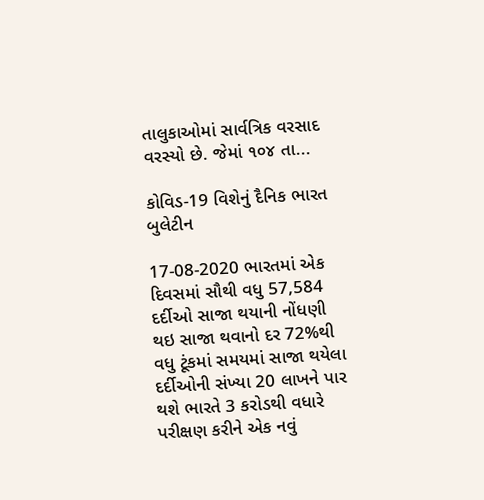તાલુકાઓમાં સાર્વત્રિક વરસાદ વરસ્યો છે. જેમાં ૧૦૪ તા...

કોવિડ-19 વિશેનું દૈનિક ભારત બુલેટીન

17-08-2020 ભારતમાં એક દિવસમાં સૌથી વધુ 57,584 દર્દીઓ સાજા થયાની નોંધણી થઇ સાજા થવાનો દર 72%થી વધુ ટૂંકમાં સમયમાં સાજા થયેલા દર્દીઓની સંખ્યા 20 લાખને પાર થશે ભારતે 3 કરોડથી વધારે પરીક્ષણ કરીને એક નવું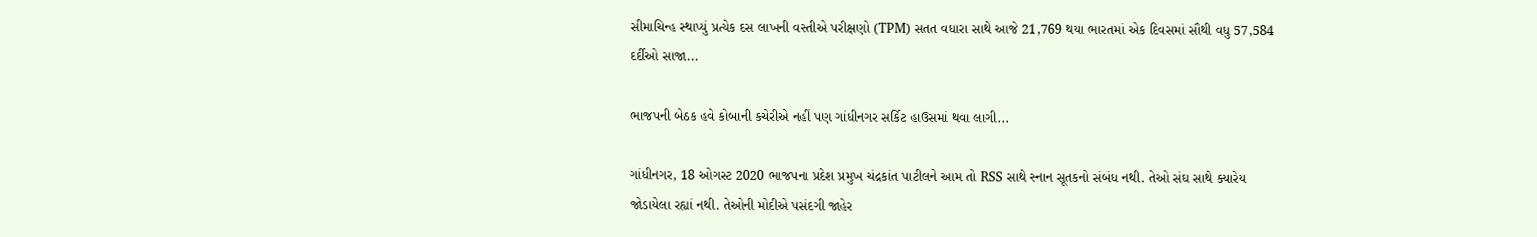સીમાચિન્હ સ્થાપ્યું પ્રત્યેક દસ લાખની વસ્તીએ પરીક્ષણો (TPM) સતત વધારા સાથે આજે 21,769 થયા ભારતમાં એક દિવસમાં સૌથી વધુ 57,584 દર્દીઓ સાજા...

ભાજપની બેઠક હવે કોબાની કચેરીએ નહીં પણ ગાંધીનગર સર્કિટ હાઉસમાં થવા લાગી...

ગાંધીનગર, 18 ઓગસ્ટ 2020 ભાજપના પ્રદેશ પ્રમુખ ચંદ્રકાંત પાટીલને આમ તો RSS સાથે સ્નાન સૂતકનો સંબંધ નથી. તેઓ સંઘ સાથે ક્યારેય જોડાયેલા રહ્યાં નથી. તેઓની મોદીએ પસંદગી જાહેર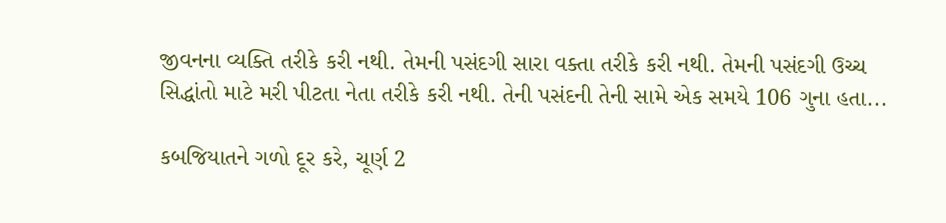જીવનના વ્યક્તિ તરીકે કરી નથી. તેમની પસંદગી સારા વક્તા તરીકે કરી નથી. તેમની પસંદગી ઉચ્ચ સિદ્ધાંતો માટે મરી પીટતા નેતા તરીકે કરી નથી. તેની પસંદની તેની સામે એક સમયે 106 ગુના હતા...

કબજિયાતને ગળો દૂર કરે, ચૂર્ણ 2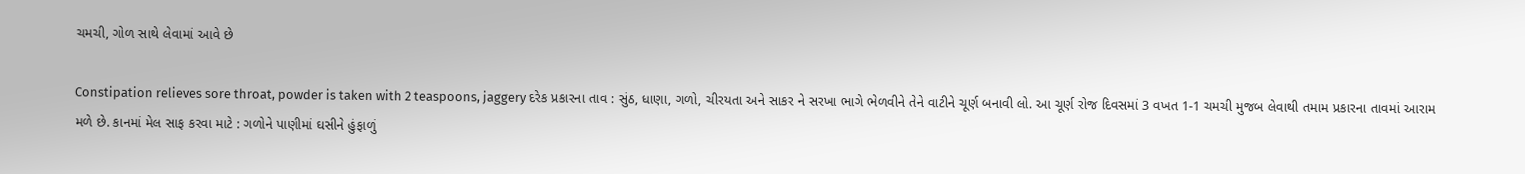ચમચી, ગોળ સાથે લેવામાં આવે છે

Constipation relieves sore throat, powder is taken with 2 teaspoons, jaggery દરેક પ્રકારના તાવ : સુંઠ, ધાણા, ગળો, ચીરયતા અને સાકર ને સરખા ભાગે ભેળવીને તેને વાટીને ચૂર્ણ બનાવી લો. આ ચૂર્ણ રોજ દિવસમાં 3 વખત 1-1 ચમચી મુજબ લેવાથી તમામ પ્રકારના તાવમાં આરામ મળે છે. કાનમાં મેલ સાફ કરવા માટે : ગળોને પાણીમાં ઘસીને હુંફાળું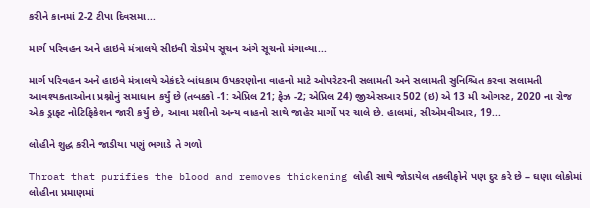કરીને કાનમાં 2-2 ટીપા દિવસમા...

માર્ગ પરિવહન અને હાઇવે મંત્રાલયે સીઇવી રોડમેપ સૂચન અંગે સૂચનો મંગાવ્યા...

માર્ગ પરિવહન અને હાઇવે મંત્રાલયે એકંદરે બાંધકામ ઉપકરણોના વાહનો માટે ઓપરેટરની સલામતી અને સલામતી સુનિશ્ચિત કરવા સલામતી આવશ્યકતાઓના પ્રશ્નોનું સમાધાન કર્યું છે (તબક્કો -1: એપ્રિલ 21; ફેઝ -2; એપ્રિલ 24) જીએસઆર 502 (ઇ) એ 13 મી ઓગસ્ટ, 2020 ના રોજ એક ડ્રાફ્ટ નોટિફિકેશન જારી કર્યું છે, આવા મશીનો અન્ય વાહનો સાથે જાહેર માર્ગો પર ચાલે છે. હાલમાં, સીએમવીઆર, 19...

લોહીને શુદ્ધ કરીને જાડીયા પણું ભગાડે તે ગળો

Throat that purifies the blood and removes thickening લોહી સાથે જોડાયેલ તકલીફોને પણ દુર કરે છે – ઘણા લોકોમાં લોહીના પ્રમાણમાં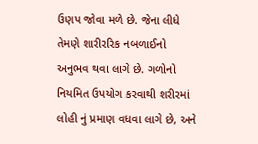ઉણપ જોવા મળે છે. જેના લીધે તેમણે શારીરરિક નબળાઈનો અનુભવ થવા લાગે છે. ગળોનો નિયમિત ઉપયોગ કરવાથી શરીરમાં લોહી નું પ્રમાણ વધવા લાગે છે, અને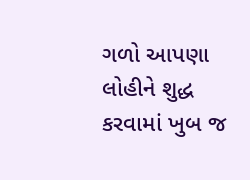ગળો આપણા લોહીને શુદ્ધ કરવામાં ખુબ જ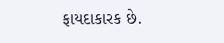ફાયદાકારક છે.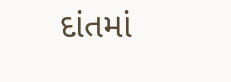દાંતમાં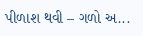પીળાશ થવી – ગળો અ...